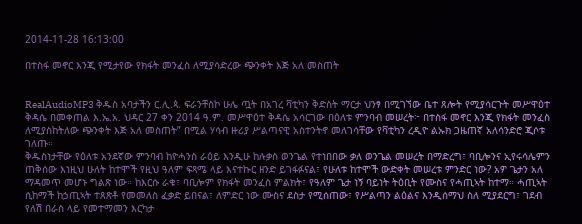2014-11-28 16:13:00

በተስፋ መኖር እንጂ የሚታየው የክፋት መንፈስ ለሚያሳድረው ጭንቀት እጅ አለ መስጠት


RealAudioMP3 ቅዱስ አባታችን ር.ሊ.ጳ. ፍራንቸስኮ ሁሌ ጧት በአገረ ቫቲካን ቅድስት ማርታ ህንፃ በሚገኘው ቤተ ጸሎት የሚያሳርጉት መሥዋዕተ ቅዳሴ በመቀጠል እ.ኤ.አ. ህዳር 27 ቀን 2014 ዓ.ም. መሥዋዕተ ቅዳሴ አሳርገው በዕለቱ ምንባብ መሠረት፦ በተስፋ መኖር እንጂ የክፋት መንፈስ ለሚያስከትለው ጭንቀት እጅ አለ መስጠት” በሚል ሃሳብ ዙሪያ ሥልጣናዊ አስተንትኖ መለገሳቸው የቫቲካን ረዲዮ ልኡክ ጋዜጠኛ አለሳንድሮ ጂሶቱ ገለጡ።
ቅዱስነታቸው የዕለቱ አንደኛው ምንባብ ከዮሓንስ ራዕይ እንዲሁ ከሉቃስ ወንጌል የተነበበው ቃለ ወንጌል መሠረት በማድረግ፣ ባቢሎንና ኢየሩሳሌምን ጠቅሰው እነዚህ ሁለት ከተሞች የዚህ ዓለም ፍጻሜ ላይ እናተኩር ዘንድ ይገፋፉናል፣ የሁለቱ ከተሞች ውድቀት መሠረቱ ምንድር ነው? አዎ ጌታን አለ ማዳመጥ መሆኑ ግልጽ ነው። ከእርሱ ራቁ፣ ባቢሎም የክፋት መንፈስ ምልክት፣ የዓለም ጌታ ነኝ ባይነት ትዕቢት የሙስና የሓጢኣት ከተማ። ሓጢኣት ሲከማች ከኃጢኣት ተጸጽቶ የመመለስ ፈቃድ ይበናል፣ ለምድር ነው ሙስና ደስታ የሚሰጠው፣ የሥልጣን ልዕልና እንዲሰማህ ስለ ሚያደርግ፣ ገደብ የለሽ በራስ ላይ የመተማመን እርካታ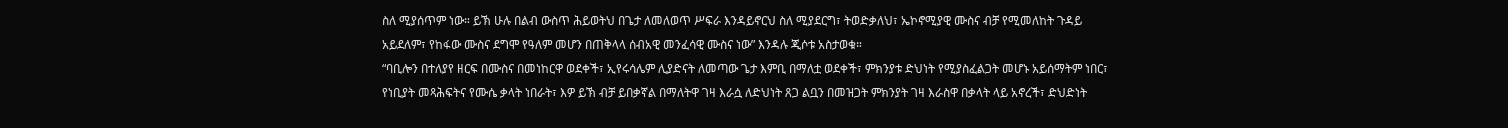ስለ ሚያሰጥም ነው። ይኽ ሁሉ በልብ ውስጥ ሕይወትህ በጌታ ለመለወጥ ሥፍራ እንዳይኖርህ ስለ ሚያደርግ፣ ትወድቃለህ፣ ኤኮኖሚያዊ ሙስና ብቻ የሚመለከት ጉዳይ አይደለም፣ የከፋው ሙስና ደግሞ የዓለም መሆን በጠቅላላ ሰብአዊ መንፈሳዊ ሙስና ነው” እንዳሉ ጂሶቱ አስታወቁ።
“ባቢሎን በተለያየ ዘርፍ በሙስና በመነከርዋ ወደቀች፣ ኢየሩሳሌም ሊያድናት ለመጣው ጌታ እምቢ በማለቷ ወደቀች፣ ምክንያቱ ድህነት የሚያስፈልጋት መሆኑ አይሰማትም ነበር፣ የነቢያት መጻሕፍትና የሙሴ ቃላት ነበራት፣ እዎ ይኽ ብቻ ይበቃኛል በማለትዋ ገዛ እራሷ ለድህነት ጸጋ ልቧን በመዝጋት ምክንያት ገዛ እራስዋ በቃላት ላይ አኖረች፣ ድህድነት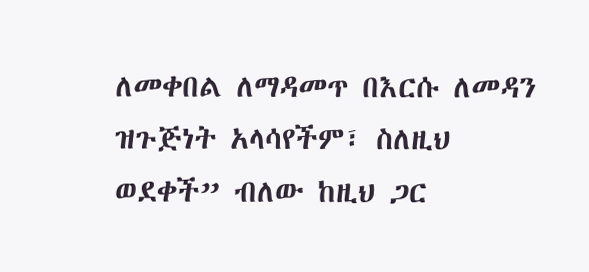ለመቀበል ለማዳመጥ በእርሱ ለመዳን ዝጉጅነት አላሳየችም፣ ስለዚህ ወደቀች” ብለው ከዚህ ጋር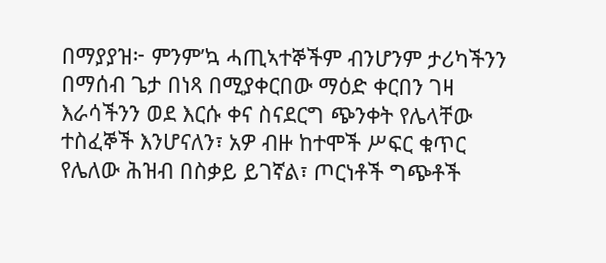በማያያዝ፦ ምንም’ኳ ሓጢኣተኞችም ብንሆንም ታሪካችንን በማሰብ ጌታ በነጻ በሚያቀርበው ማዕድ ቀርበን ገዛ እራሳችንን ወደ እርሱ ቀና ስናደርግ ጭንቀት የሌላቸው ተስፈኞች እንሆናለን፣ አዎ ብዙ ከተሞች ሥፍር ቁጥር የሌለው ሕዝብ በስቃይ ይገኛል፣ ጦርነቶች ግጭቶች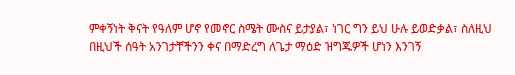ምቀኝነት ቅናት የዓለም ሆኖ የመኖር ስሜት ሙስና ይታያል፣ ነገር ግን ይህ ሁሉ ይወድቃል፣ ስለዚህ በዚህች ሰዓት አንገታቸችንን ቀና በማድረግ ለጌታ ማዕድ ዝግጁዎች ሆነን እንገኝ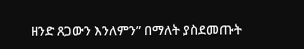ዘንድ ጸጋውን እንለምን” በማለት ያስደመጡት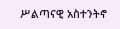ሥልጣናዊ አስተንትኖ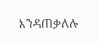እንዳጠቃለሉ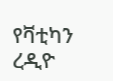የቫቲካን ረዲዮ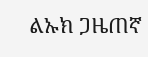ልኡክ ጋዜጠኛ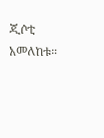ጂሶቲ አመለከቱ።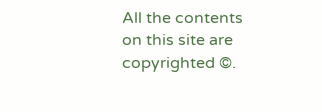All the contents on this site are copyrighted ©.